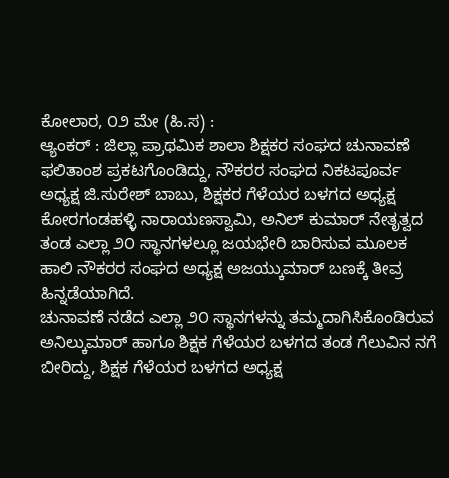ಕೋಲಾರ, ೦೨ ಮೇ (ಹಿ.ಸ) :
ಆ್ಯಂಕರ್ : ಜಿಲ್ಲಾ ಪ್ರಾಥಮಿಕ ಶಾಲಾ ಶಿಕ್ಷಕರ ಸಂಘದ ಚುನಾವಣೆ ಫಲಿತಾಂಶ ಪ್ರಕಟಗೊಂಡಿದ್ದು, ನೌಕರರ ಸಂಘದ ನಿಕಟಪೂರ್ವ ಅಧ್ಯಕ್ಷ ಜಿ.ಸುರೇಶ್ ಬಾಬು, ಶಿಕ್ಷಕರ ಗೆಳೆಯರ ಬಳಗದ ಅಧ್ಯಕ್ಷ ಕೋರಗಂಡಹಳ್ಳಿ ನಾರಾಯಣಸ್ವಾಮಿ, ಅನಿಲ್ ಕುಮಾರ್ ನೇತೃತ್ವದ ತಂಡ ಎಲ್ಲಾ ೨೦ ಸ್ಥಾನಗಳಲ್ಲೂ ಜಯಭೇರಿ ಬಾರಿಸುವ ಮೂಲಕ ಹಾಲಿ ನೌಕರರ ಸಂಘದ ಅಧ್ಯಕ್ಷ ಅಜಯ್ಕುಮಾರ್ ಬಣಕ್ಕೆ ತೀವ್ರ ಹಿನ್ನಡೆಯಾಗಿದೆ.
ಚುನಾವಣೆ ನಡೆದ ಎಲ್ಲಾ ೨೦ ಸ್ಥಾನಗಳನ್ನು ತಮ್ಮದಾಗಿಸಿಕೊಂಡಿರುವ ಅನಿಲ್ಕುಮಾರ್ ಹಾಗೂ ಶಿಕ್ಷಕ ಗೆಳೆಯರ ಬಳಗದ ತಂಡ ಗೆಲುವಿನ ನಗೆ ಬೀರಿದ್ದು, ಶಿಕ್ಷಕ ಗೆಳೆಯರ ಬಳಗದ ಅಧ್ಯಕ್ಷ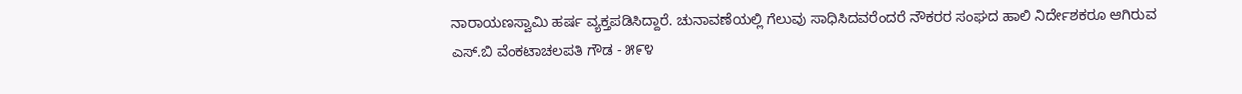ನಾರಾಯಣಸ್ವಾಮಿ ಹರ್ಷ ವ್ಯಕ್ತಪಡಿಸಿದ್ದಾರೆ. ಚುನಾವಣೆಯಲ್ಲಿ ಗೆಲುವು ಸಾಧಿಸಿದವರೆಂದರೆ ನೌಕರರ ಸಂಘದ ಹಾಲಿ ನಿರ್ದೇಶಕರೂ ಆಗಿರುವ ಎಸ್.ಬಿ ವೆಂಕಟಾಚಲಪತಿ ಗೌಡ - ೫೯೪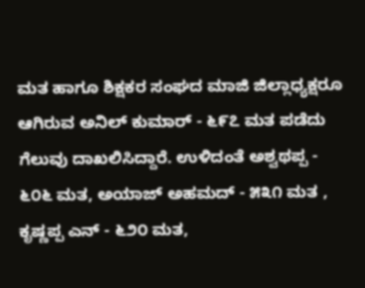ಮತ ಹಾಗೂ ಶಿಕ್ಷಕರ ಸಂಘದ ಮಾಜಿ ಜಿಲ್ಲಾಧ್ಯಕ್ಷರೂ ಆಗಿರುವ ಅನಿಲ್ ಕುಮಾರ್ - ೬೯೭ ಮತ ಪಡೆದು ಗೆಲುವು ದಾಖಲಿಸಿದ್ದಾರೆ. ಉಳಿದಂತೆ ಅಶ್ವಥಪ್ಪ - ೬೦೬ ಮತ, ಅಯಾಜ್ ಅಹಮದ್ - ೫೩೧ ಮತ , ಕೃಷ್ಣಪ್ಪ ಎನ್ - ೬೨೦ ಮತ,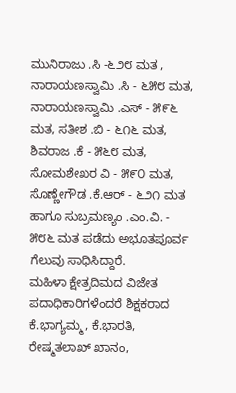ಮುನಿರಾಜು .ಸಿ -೬೨೮ ಮತ , ನಾರಾಯಣಸ್ವಾಮಿ .ಸಿ - ೬೫೮ ಮತ, ನಾರಾಯಣಸ್ವಾಮಿ .ಎಸ್ - ೫೯೬ ಮತ, ಸತೀಶ .ಬಿ - ೬೧೬ ಮತ, ಶಿವರಾಜ .ಕೆ - ೫೬೮ ಮತ, ಸೋಮಶೇಖರ ವಿ - ೫೯೦ ಮತ, ಸೊಣ್ಣೇಗೌಡ .ಕೆ.ಆರ್ - ೬೨೧ ಮತ ಹಾಗೂ ಸುಬ್ರಮಣ್ಯಂ .ಎಂ.ವಿ. - ೫೮೬ ಮತ ಪಡೆದು ಅಭೂತಪೂರ್ವ ಗೆಲುವು ಸಾಧಿಸಿದ್ದಾರೆ.
ಮಹಿಳಾ ಕ್ಷೇತ್ರದಿಮದ ವಿಜೇತ ಪದಾಧಿಕಾರಿಗಳೆಂದರೆ ಶಿಕ್ಷಕರಾದ ಕೆ.ಭಾಗ್ಯಮ್ಮ, ಕೆ.ಭಾರತಿ, ರೇಷ್ಮತಲಾಖ್ ಖಾನಂ,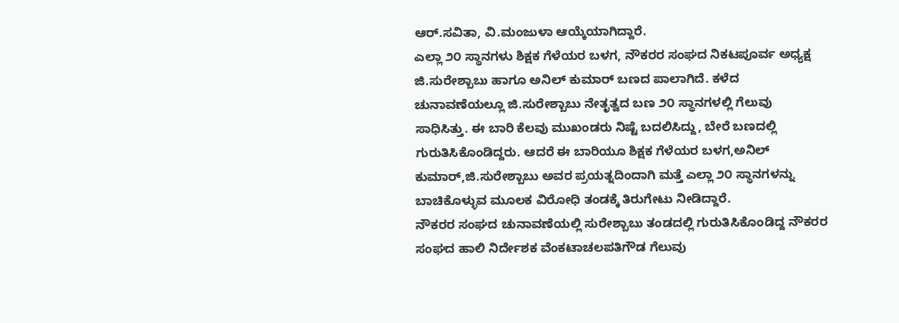ಆರ್.ಸವಿತಾ, ವಿ.ಮಂಜುಳಾ ಆಯ್ಕೆಯಾಗಿದ್ದಾರೆ.
ಎಲ್ಲಾ ೨೦ ಸ್ಥಾನಗಳು ಶಿಕ್ಷಕ ಗೆಳೆಯರ ಬಳಗ, ನೌಕರರ ಸಂಘದ ನಿಕಟಪೂರ್ವ ಅಧ್ಯಕ್ಷ ಜಿ.ಸುರೇಶ್ಬಾಬು ಹಾಗೂ ಅನಿಲ್ ಕುಮಾರ್ ಬಣದ ಪಾಲಾಗಿದೆ. ಕಳೆದ ಚುನಾವಣೆಯಲ್ಲೂ ಜಿ.ಸುರೇಶ್ಬಾಬು ನೇತೃತ್ವದ ಬಣ ೨೦ ಸ್ಥಾನಗಳಲ್ಲಿ ಗೆಲುವು ಸಾಧಿಸಿತ್ತು. ಈ ಬಾರಿ ಕೆಲವು ಮುಖಂಡರು ನಿಷ್ಟೆ ಬದಲಿಸಿದ್ದು, ಬೇರೆ ಬಣದಲ್ಲಿ ಗುರುತಿಸಿಕೊಂಡಿದ್ದರು. ಆದರೆ ಈ ಬಾರಿಯೂ ಶಿಕ್ಷಕ ಗೆಳೆಯರ ಬಳಗ,ಅನಿಲ್ ಕುಮಾರ್,ಜಿ.ಸುರೇಶ್ಬಾಬು ಅವರ ಪ್ರಯತ್ನದಿಂದಾಗಿ ಮತ್ತೆ ಎಲ್ಲಾ ೨೦ ಸ್ಥಾನಗಳನ್ನು ಬಾಚಿಕೊಳ್ಳುವ ಮೂಲಕ ವಿರೋಧಿ ತಂಡಕ್ಕೆ ತಿರುಗೇಟು ನೀಡಿದ್ದಾರೆ.
ನೌಕರರ ಸಂಘದ ಚುನಾವಣೆಯಲ್ಲಿ ಸುರೇಶ್ಬಾಬು ತಂಡದಲ್ಲಿ ಗುರುತಿಸಿಕೊಂಡಿದ್ದ ನೌಕರರ ಸಂಘದ ಹಾಲಿ ನಿರ್ದೇಶಕ ವೆಂಕಟಾಚಲಪತಿಗೌಡ ಗೆಲುವು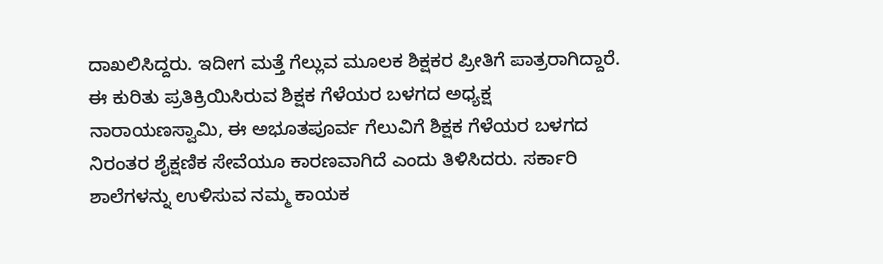ದಾಖಲಿಸಿದ್ದರು. ಇದೀಗ ಮತ್ತೆ ಗೆಲ್ಲುವ ಮೂಲಕ ಶಿಕ್ಷಕರ ಪ್ರೀತಿಗೆ ಪಾತ್ರರಾಗಿದ್ದಾರೆ. ಈ ಕುರಿತು ಪ್ರತಿಕ್ರಿಯಿಸಿರುವ ಶಿಕ್ಷಕ ಗೆಳೆಯರ ಬಳಗದ ಅಧ್ಯಕ್ಷ ನಾರಾಯಣಸ್ವಾಮಿ, ಈ ಅಭೂತಪೂರ್ವ ಗೆಲುವಿಗೆ ಶಿಕ್ಷಕ ಗೆಳೆಯರ ಬಳಗದ ನಿರಂತರ ಶೈಕ್ಷಣಿಕ ಸೇವೆಯೂ ಕಾರಣವಾಗಿದೆ ಎಂದು ತಿಳಿಸಿದರು. ಸರ್ಕಾರಿ ಶಾಲೆಗಳನ್ನು ಉಳಿಸುವ ನಮ್ಮ ಕಾಯಕ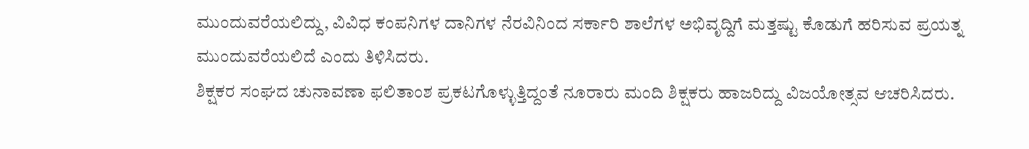ಮುಂದುವರೆಯಲಿದ್ದು, ವಿವಿಧ ಕಂಪನಿಗಳ ದಾನಿಗಳ ನೆರವಿನಿಂದ ಸರ್ಕಾರಿ ಶಾಲೆಗಳ ಅಭಿವೃದ್ದಿಗೆ ಮತ್ತಷ್ಟು ಕೊಡುಗೆ ಹರಿಸುವ ಪ್ರಯತ್ನ ಮುಂದುವರೆಯಲಿದೆ ಎಂದು ತಿಳಿಸಿದರು.
ಶಿಕ್ಷಕರ ಸಂಘದ ಚುನಾವಣಾ ಫಲಿತಾಂಶ ಪ್ರಕಟಗೊಳ್ಳುತ್ತಿದ್ದಂತೆ ನೂರಾರು ಮಂದಿ ಶಿಕ್ಷಕರು ಹಾಜರಿದ್ದು ವಿಜಯೋತ್ಸವ ಆಚರಿಸಿದರು.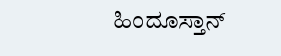ಹಿಂದೂಸ್ತಾನ್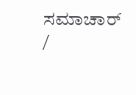ಸಮಾಚಾರ್ /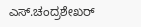ಎಸ್.ಚಂದ್ರಶೇಖರ್